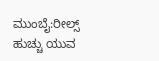ಮುಂಬೈ:ರೀಲ್ಸ್ ಹುಚ್ಚು ಯುವ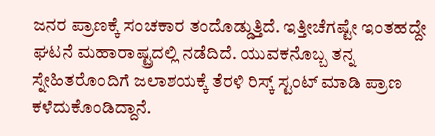ಜನರ ಪ್ರಾಣಕ್ಕೆ ಸಂಚಕಾರ ತಂದೊಡ್ಡುತ್ತಿದೆ. ಇತ್ತೀಚೆಗಷ್ಟೇ ಇಂತಹದ್ದೇ ಘಟನೆ ಮಹಾರಾಷ್ಟ್ರದಲ್ಲಿ ನಡೆದಿದೆ. ಯುವಕನೊಬ್ಬ ತನ್ನ ಸ್ನೇಹಿತರೊಂದಿಗೆ ಜಲಾಶಯಕ್ಕೆ ತೆರಳಿ ರಿಸ್ಕ್ ಸ್ಟಂಟ್ ಮಾಡಿ ಪ್ರಾಣ ಕಳೆದುಕೊಂಡಿದ್ದಾನೆ.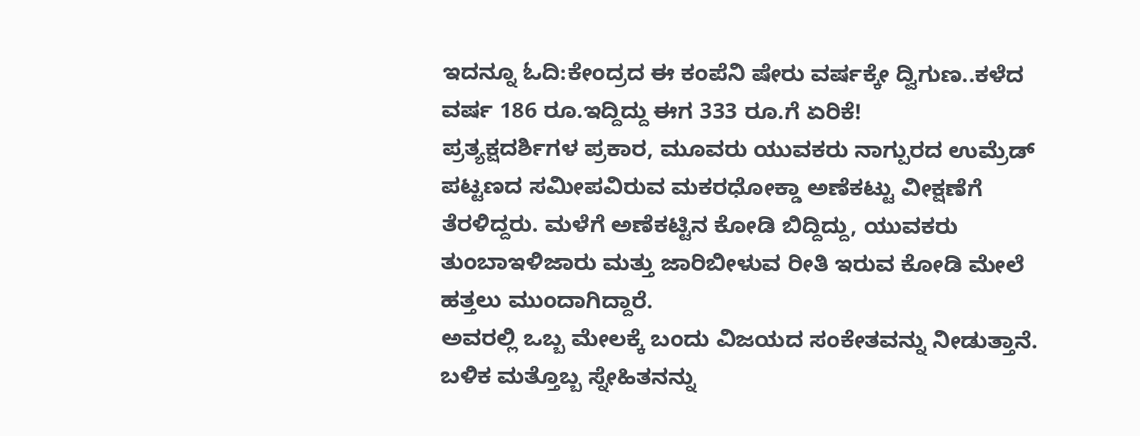ಇದನ್ನೂ ಓದಿ:ಕೇಂದ್ರದ ಈ ಕಂಪೆನಿ ಷೇರು ವರ್ಷಕ್ಕೇ ದ್ವಿಗುಣ..ಕಳೆದ ವರ್ಷ 186 ರೂ.ಇದ್ದಿದ್ದು ಈಗ 333 ರೂ.ಗೆ ಏರಿಕೆ!
ಪ್ರತ್ಯಕ್ಷದರ್ಶಿಗಳ ಪ್ರಕಾರ, ಮೂವರು ಯುವಕರು ನಾಗ್ಪುರದ ಉಮ್ರೆಡ್ ಪಟ್ಟಣದ ಸಮೀಪವಿರುವ ಮಕರಧೋಕ್ಡಾ ಅಣೆಕಟ್ಟು ವೀಕ್ಷಣೆಗೆ ತೆರಳಿದ್ದರು. ಮಳೆಗೆ ಅಣೆಕಟ್ಟಿನ ಕೋಡಿ ಬಿದ್ದಿದ್ದು, ಯುವಕರು ತುಂಬಾಇಳಿಜಾರು ಮತ್ತು ಜಾರಿಬೀಳುವ ರೀತಿ ಇರುವ ಕೋಡಿ ಮೇಲೆ ಹತ್ತಲು ಮುಂದಾಗಿದ್ದಾರೆ.
ಅವರಲ್ಲಿ ಒಬ್ಬ ಮೇಲಕ್ಕೆ ಬಂದು ವಿಜಯದ ಸಂಕೇತವನ್ನು ನೀಡುತ್ತಾನೆ. ಬಳಿಕ ಮತ್ತೊಬ್ಬ ಸ್ನೇಹಿತನನ್ನು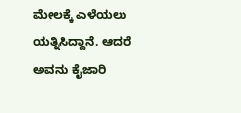ಮೇಲಕ್ಕೆ ಎಳೆಯಲು ಯತ್ನಿಸಿದ್ದಾನೆ. ಆದರೆ ಅವನು ಕೈಜಾರಿ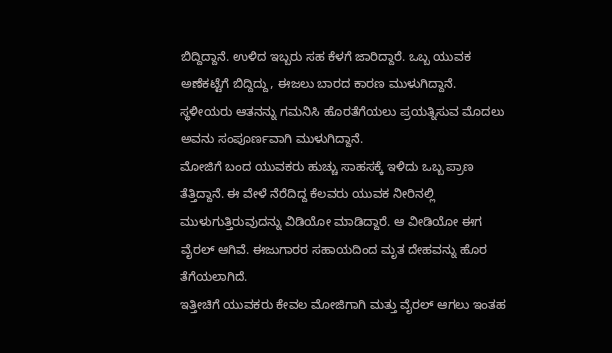ಬಿದ್ದಿದ್ದಾನೆ. ಉಳಿದ ಇಬ್ಬರು ಸಹ ಕೆಳಗೆ ಜಾರಿದ್ದಾರೆ. ಒಬ್ಬ ಯುವಕ ಅಣೆಕಟ್ಟೆಗೆ ಬಿದ್ದಿದ್ದು, ಈಜಲು ಬಾರದ ಕಾರಣ ಮುಳುಗಿದ್ದಾನೆ. ಸ್ಥಳೀಯರು ಆತನನ್ನು ಗಮನಿಸಿ ಹೊರತೆಗೆಯಲು ಪ್ರಯತ್ನಿಸುವ ಮೊದಲು ಅವನು ಸಂಪೂರ್ಣವಾಗಿ ಮುಳುಗಿದ್ದಾನೆ.
ಮೋಜಿಗೆ ಬಂದ ಯುವಕರು ಹುಚ್ಚು ಸಾಹಸಕ್ಕೆ ಇಳಿದು ಒಬ್ಬ ಪ್ರಾಣ ತೆತ್ತಿದ್ದಾನೆ. ಈ ವೇಳೆ ನೆರೆದಿದ್ದ ಕೆಲವರು ಯುವಕ ನೀರಿನಲ್ಲಿ ಮುಳುಗುತ್ತಿರುವುದನ್ನು ವಿಡಿಯೋ ಮಾಡಿದ್ದಾರೆ. ಆ ವೀಡಿಯೋ ಈಗ ವೈರಲ್ ಆಗಿವೆ. ಈಜುಗಾರರ ಸಹಾಯದಿಂದ ಮೃತ ದೇಹವನ್ನು ಹೊರ ತೆಗೆಯಲಾಗಿದೆ.
ಇತ್ತೀಚಿಗೆ ಯುವಕರು ಕೇವಲ ಮೋಜಿಗಾಗಿ ಮತ್ತು ವೈರಲ್ ಆಗಲು ಇಂತಹ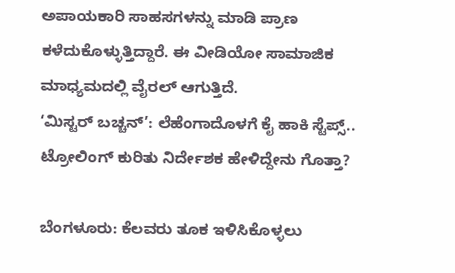ಅಪಾಯಕಾರಿ ಸಾಹಸಗಳನ್ನು ಮಾಡಿ ಪ್ರಾಣ ಕಳೆದುಕೊಳ್ಳುತ್ತಿದ್ದಾರೆ. ಈ ವೀಡಿಯೋ ಸಾಮಾಜಿಕ ಮಾಧ್ಯಮದಲ್ಲಿ ವೈರಲ್ ಆಗುತ್ತಿದೆ.
‘ಮಿಸ್ಟರ್ ಬಚ್ಚನ್’: ಲೆಹೆಂಗಾದೊಳಗೆ ಕೈ ಹಾಕಿ ಸ್ಟೆಪ್ಸ್.. ಟ್ರೋಲಿಂಗ್ ಕುರಿತು ನಿರ್ದೇಶಕ ಹೇಳಿದ್ದೇನು ಗೊತ್ತಾ?

ಬೆಂಗಳೂರು: ಕೆಲವರು ತೂಕ ಇಳಿಸಿಕೊಳ್ಳಲು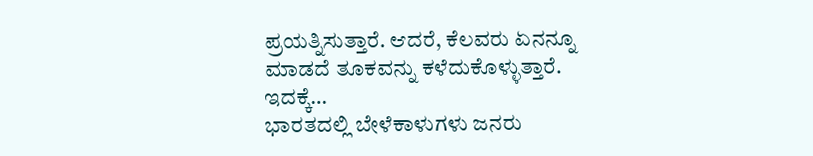ಪ್ರಯತ್ನಿಸುತ್ತಾರೆ. ಆದರೆ, ಕೆಲವರು ಏನನ್ನೂ ಮಾಡದೆ ತೂಕವನ್ನು ಕಳೆದುಕೊಳ್ಳುತ್ತಾರೆ. ಇದಕ್ಕೆ…
ಭಾರತದಲ್ಲಿ ಬೇಳೆಕಾಳುಗಳು ಜನರು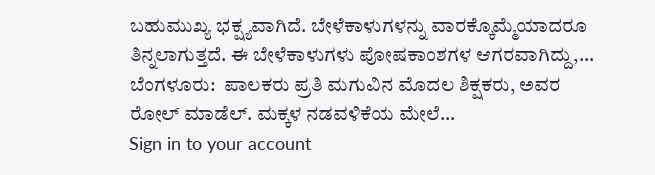ಬಹುಮುಖ್ಯ ಭಕ್ಷ್ಯವಾಗಿದೆ. ಬೇಳೆಕಾಳುಗಳನ್ನು ವಾರಕ್ಕೊಮ್ಮೆಯಾದರೂ ತಿನ್ನಲಾಗುತ್ತದೆ. ಈ ಬೇಳೆಕಾಳುಗಳು ಪೋಷಕಾಂಶಗಳ ಆಗರವಾಗಿದ್ದು,…
ಬೆಂಗಳೂರು:  ಪಾಲಕರು ಪ್ರತಿ ಮಗುವಿನ ಮೊದಲ ಶಿಕ್ಷಕರು, ಅವರ ರೋಲ್ ಮಾಡೆಲ್. ಮಕ್ಕಳ ನಡವಳಿಕೆಯ ಮೇಲೆ…
Sign in to your account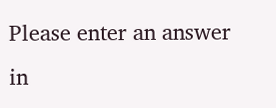Please enter an answer in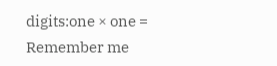digits:one × one =
Remember me